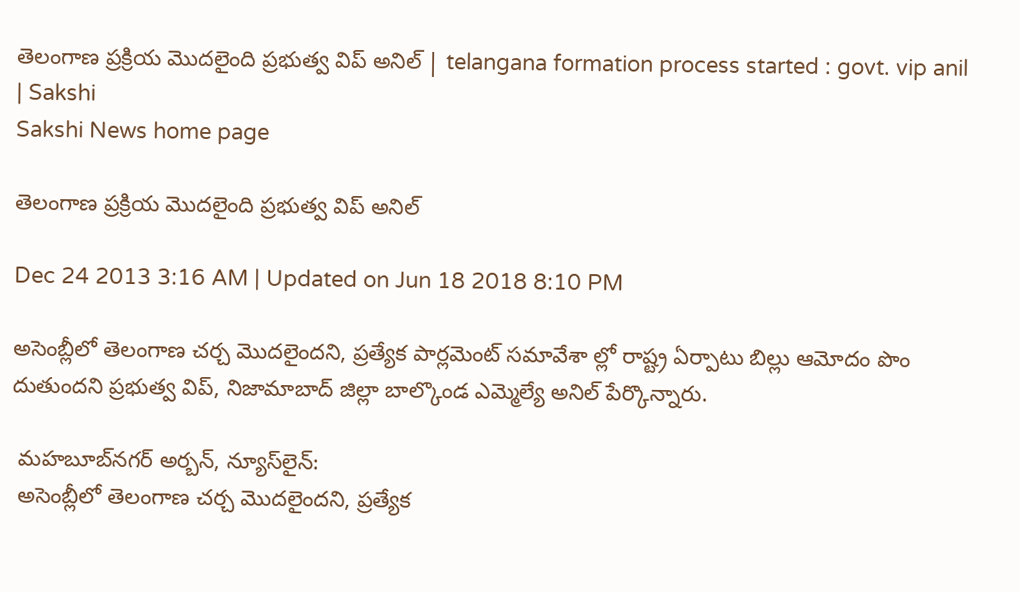తెలంగాణ ప్రక్రియ మొదలైంది ప్రభుత్వ విప్ అనిల్ | telangana formation process started : govt. vip anil | Sakshi
Sakshi News home page

తెలంగాణ ప్రక్రియ మొదలైంది ప్రభుత్వ విప్ అనిల్

Dec 24 2013 3:16 AM | Updated on Jun 18 2018 8:10 PM

అసెంబ్లీలో తెలంగాణ చర్చ మొదలైందని, ప్రత్యేక పార్లమెంట్ సమావేశా ల్లో రాష్ట్ర ఏర్పాటు బిల్లు ఆమోదం పొం దుతుందని ప్రభుత్వ విప్, నిజామాబాద్ జిల్లా బాల్కొండ ఎమ్మెల్యే అనిల్ పేర్కొన్నారు.

 మహబూబ్‌నగర్ అర్బన్, న్యూస్‌లైన్:
 అసెంబ్లీలో తెలంగాణ చర్చ మొదలైందని, ప్రత్యేక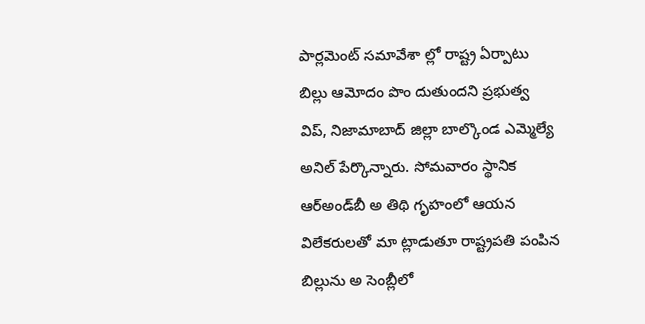పార్లమెంట్ సమావేశా ల్లో రాష్ట్ర ఏర్పాటు బిల్లు ఆమోదం పొం దుతుందని ప్రభుత్వ విప్, నిజామాబాద్ జిల్లా బాల్కొండ ఎమ్మెల్యే అనిల్ పేర్కొన్నారు. సోమవారం స్థానిక ఆర్‌అండ్‌బీ అ తిథి గృహంలో ఆయన విలేకరులతో మా ట్లాడుతూ రాష్ట్రపతి పంపిన బిల్లును అ సెంబ్లీలో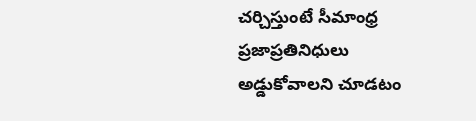చర్చిస్తుంటే సీమాంధ్ర ప్రజాప్రతినిధులు అడ్డుకోవాలని చూడటం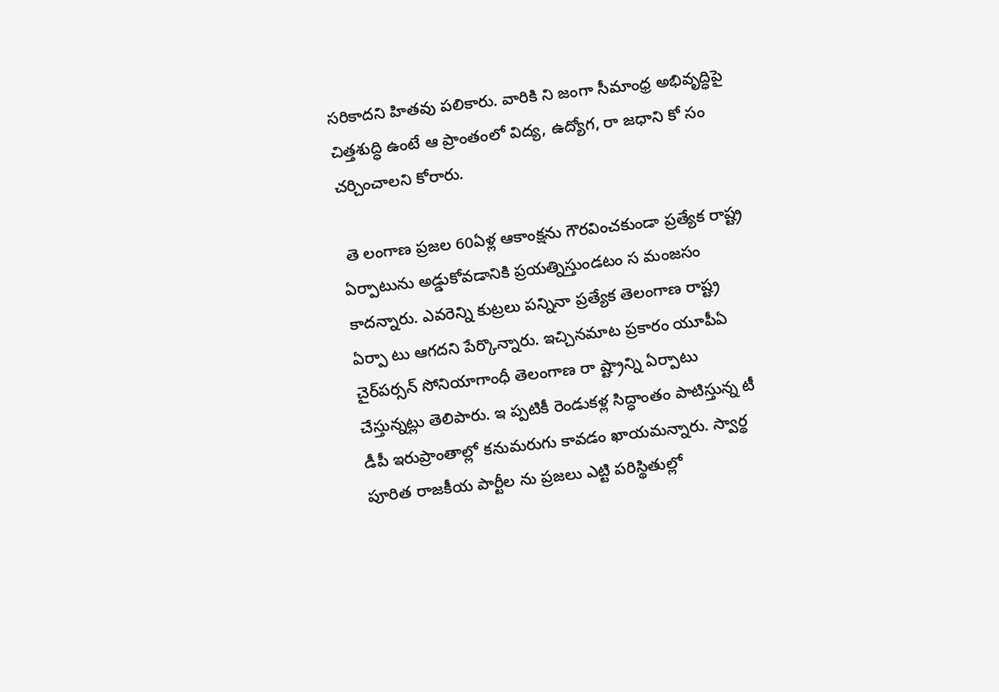సరికాదని హితవు పలికారు. వారికి ని జంగా సీమాంధ్ర అభివృద్ధిపై చిత్తశుద్ధి ఉంటే ఆ ప్రాంతంలో విద్య, ఉద్యోగ, రా జధాని కో సం చర్చించాలని కోరారు.

 తె లంగాణ ప్రజల 60ఏళ్ల ఆకాంక్షను గౌరవించకుండా ప్రత్యేక రాష్ట్ర ఏర్పాటును అడ్డుకోవడానికి ప్రయత్నిస్తుండటం స మంజసం కాదన్నారు. ఎవరెన్ని కుట్రలు పన్నినా ప్రత్యేక తెలంగాణ రాష్ట్ర ఏర్పా టు ఆగదని పేర్కొన్నారు. ఇచ్చినమాట ప్రకారం యూపీఏ చైర్‌పర్సన్ సోనియాగాంధీ తెలంగాణ రా ష్ట్రాన్ని ఏర్పాటు చేస్తున్నట్లు తెలిపారు. ఇ ప్పటికీ రెండుకళ్ల సిద్ధాంతం పాటిస్తున్న టీ డీపీ ఇరుప్రాంతాల్లో కనుమరుగు కావడం ఖాయమన్నారు. స్వార్థ పూరిత రాజకీయ పార్టీల ను ప్రజలు ఎట్టి పరిస్థితుల్లో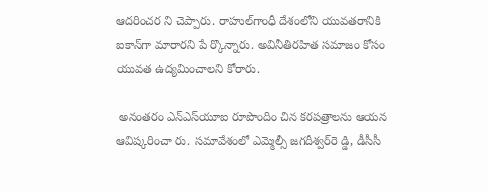ఆదరించర ని చెప్పారు. రాహుల్‌గాంధీ దేశంలోని యువతరానికి ఐకాన్‌గా మారారని పే ర్కొన్నారు. అవినీతిరహిత సమాజం కోసం యువత ఉద్యమించాలని కోరారు.

 అనంతరం ఎన్‌ఎస్‌యూఐ రూపొందిం చిన కరపత్రాలను ఆయన ఆవిష్కరించా రు. సమావేశంలో ఎమ్మెల్సీ జగదీశ్వర్‌రె డ్డి, డీసీసీ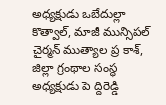అధ్యక్షుడు ఒబేదుల్లా కొత్వాల్, మాజీ మున్సిపల్ చైర్మన్ ముత్యాల ప్ర కాశ్, జిల్లా గ్రంథాల సంస్థ అధ్యక్షుడు పె ద్దిరెడ్డి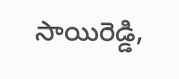సాయిరెడ్డి,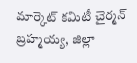మార్కెట్ కమిటీ చైర్మన్ బ్రహ్మయ్య, జిల్లా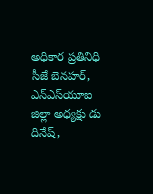అధికార ప్రతినిధి సీజే బెనహర్, ఎన్‌ఎస్‌యూఐ జిల్లా అధ్యక్షు డు దినేష్,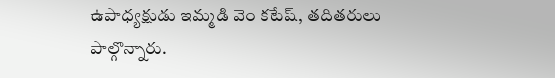ఉపాధ్యక్షుడు ఇమ్మడి వెం కటేష్, తదితరులు పాల్గొన్నారు.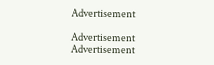Advertisement

Advertisement
Advertisement